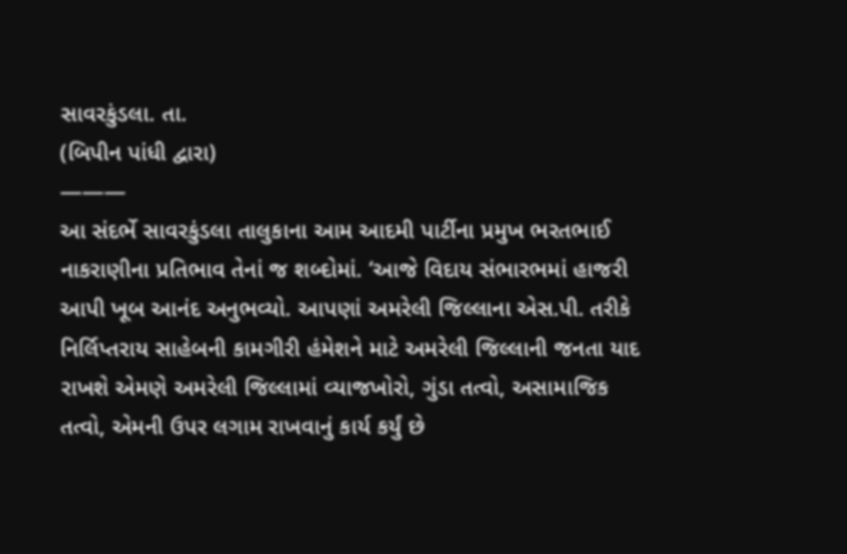સાવરકુંડલા. તા.
(બિપીન પાંધી દ્વારા)
———
આ સંદર્ભે સાવરકુંડલા તાલુકાના આમ આદમી પાર્ટીના પ્રમુખ ભરતભાઈ નાકરાણીના પ્રતિભાવ તેનાં જ શબ્દોમાં. ‘આજે વિદાય સંભારભમાં હાજરી આપી ખૂબ આનંદ અનુભવ્યો. આપણાં અમરેલી જિલ્લાના એસ.પી. તરીકે નિર્લિપ્તરાય સાહેબની કામગીરી હંમેશને માટે અમરેલી જિલ્લાની જનતા યાદ રાખશે એમણે અમરેલી જિલ્લામાં વ્યાજખોરો, ગુંડા તત્વો, અસામાજિક તત્વો, એમની ઉપર લગામ રાખવાનું કાર્ય કર્યું છે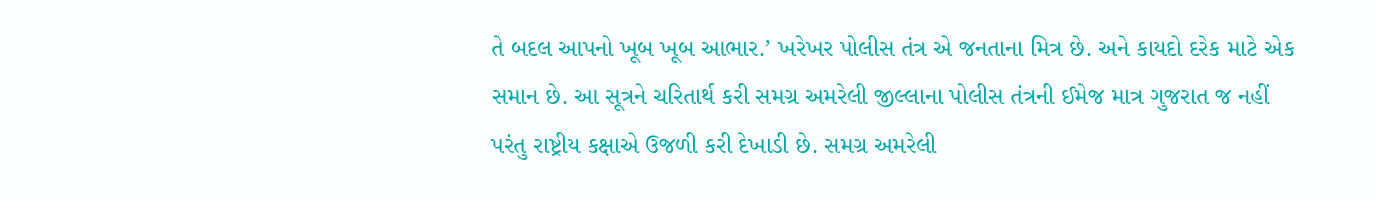તે બદલ આપનો ખૂબ ખૂબ આભાર.’ ખરેખર પોલીસ તંત્ર એ જનતાના મિત્ર છે. અને કાયદો દરેક માટે એક સમાન છે. આ સૂત્રને ચરિતાર્થ કરી સમગ્ર અમરેલી જીલ્લાના પોલીસ તંત્રની ઈમેજ માત્ર ગુજરાત જ નહીં પરંતુ રાષ્ટ્રીય કક્ષાએ ઉજળી કરી દેખાડી છે. સમગ્ર અમરેલી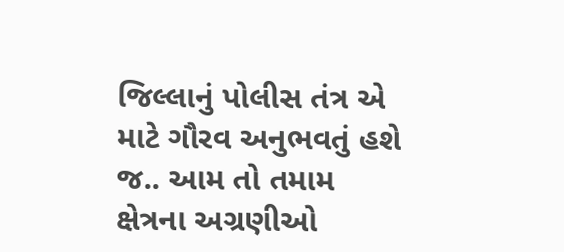જિલ્લાનું પોલીસ તંત્ર એ માટે ગૌરવ અનુભવતું હશે જ.. આમ તો તમામ ક્ષેત્રના અગ્રણીઓ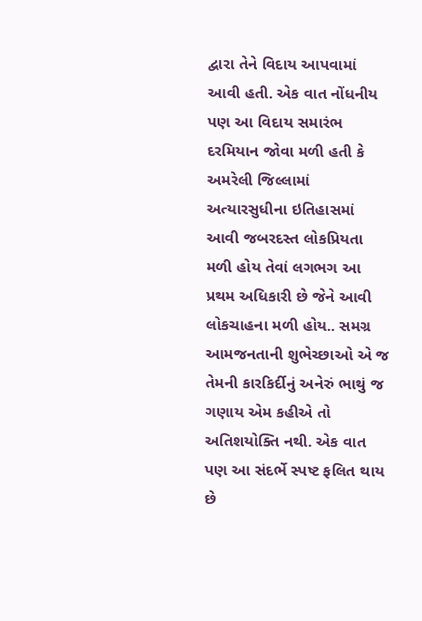દ્વારા તેને વિદાય આપવામાં આવી હતી. એક વાત નોંધનીય પણ આ વિદાય સમારંભ દરમિયાન જોવા મળી હતી કે અમરેલી જિલ્લામાં અત્યારસુધીના ઇતિહાસમાં આવી જબરદસ્ત લોકપ્રિયતા મળી હોય તેવાં લગભગ આ પ્રથમ અધિકારી છે જેને આવી લોકચાહના મળી હોય.. સમગ્ર આમજનતાની શુભેચ્છાઓ એ જ તેમની કારકિર્દીનું અનેરું ભાથું જ ગણાય એમ કહીએ તો અતિશયોક્તિ નથી. એક વાત પણ આ સંદર્ભે સ્પષ્ટ ફલિત થાય છે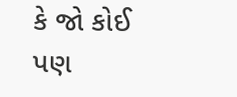કે જો કોઈ પણ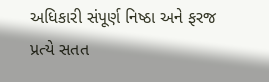અધિકારી સંપૂર્ણ નિષ્ઠા અને ફરજ પ્રત્યે સતત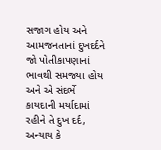સજાગ હોય અને આમજનતાનાં દુખદર્દને જો પોતીકાપણાનાં ભાવથી સમજ્યા હોય અને એ સંદર્ભે કાયદાની મર્યાદામાં રહીને તે દુખ દર્દ, અન્યાય કે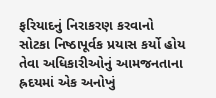ફરિયાદનું નિરાકરણ કરવાનો સોટકા નિષ્ઠાપૂર્વક પ્રયાસ કર્યો હોય તેવા અધિકારીઓનું આમજનતાના હ્રદયમાં એક અનોખું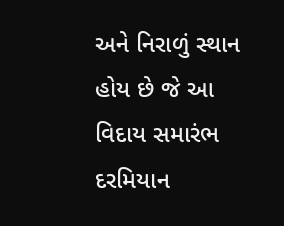અને નિરાળું સ્થાન હોય છે જે આ વિદાય સમારંભ દરમિયાન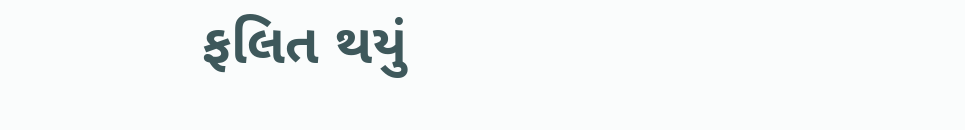ફલિત થયું